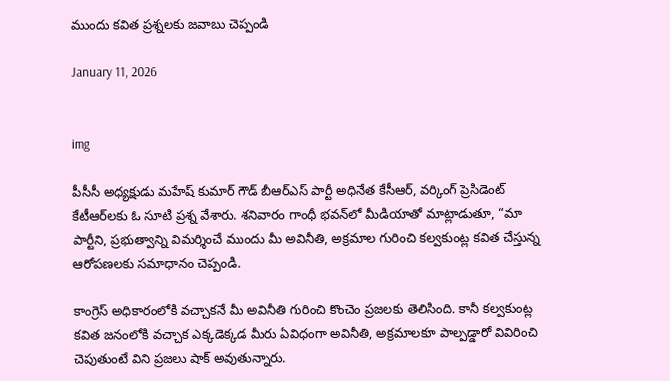ముందు కవిత ప్రశ్నలకు జవాబు చెప్పండి

January 11, 2026


img

పీసీసీ అధ్యక్షుడు మహేష్ కుమార్‌ గౌడ్‌ బీఆర్ఎస్‌ పార్టీ అధినేత కేసీఆర్‌, వర్కింగ్ ప్రెసిడెంట్ కేటీఆర్‌లకు ఓ సూటి ప్రశ్న వేశారు. శనివారం గాంధీ భవన్‌లో మీడియాతో మాట్లాడుతూ, “మా పార్టీని, ప్రభుత్వాన్ని విమర్శించే ముందు మీ అవినీతి, అక్రమాల గురించి కల్వకుంట్ల కవిత చేస్తున్న ఆరోపణలకు సమాధానం చెప్పండి.

కాంగ్రెస్‌ అధికారంలోకి వచ్చాకనే మీ అవినీతి గురించి కొంచెం ప్రజలకు తెలిసింది. కానీ కల్వకుంట్ల కవిత జనంలోకి వచ్చాక ఎక్కడెక్కడ మీరు ఏవిధంగా అవినీతి, అక్రమాలకూ పాల్పడ్డారో వివిరించి చెపుతుంటే విని ప్రజలు షాక్ అవుతున్నారు.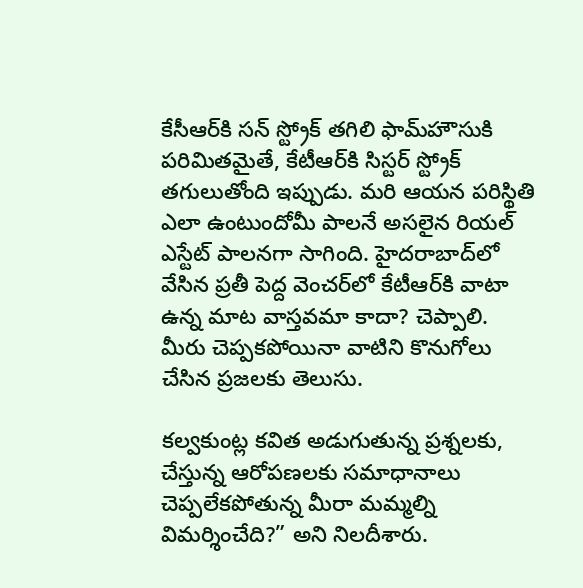కేసీఆర్‌కి సన్‌ స్ట్రోక్ తగిలి ఫామ్‌హౌసుకి పరిమితమైతే, కేటీఆర్‌కి సిస్టర్ స్ట్రోక్ తగులుతోంది ఇప్పుడు. మరి ఆయన పరిస్థితి ఎలా ఉంటుందోమీ పాలనే అసలైన రియల్ ఎస్టేట్ పాలనగా సాగింది. హైదరాబాద్‌లో వేసిన ప్రతీ పెద్ద వెంచర్‌లో కేటీఆర్‌కి వాటా ఉన్న మాట వాస్తవమా కాదా? చెప్పాలి. మీరు చెప్పకపోయినా వాటిని కొనుగోలు చేసిన ప్రజలకు తెలుసు.

కల్వకుంట్ల కవిత అడుగుతున్న ప్రశ్నలకు, చేస్తున్న ఆరోపణలకు సమాధానాలు చెప్పలేకపోతున్న మీరా మమ్మల్ని విమర్శించేది?” అని నిలదీశారు.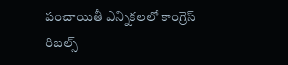పంచాయితీ ఎన్నికలలో కాంగ్రెస్‌ రిబల్స్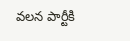వలన పార్టీకి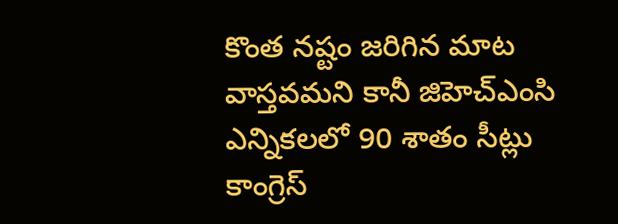కొంత నష్టం జరిగిన మాట వాస్తవమని కానీ జిహెచ్‌ఎంసి ఎన్నికలలో 90 శాతం సీట్లు కాంగ్రెస్‌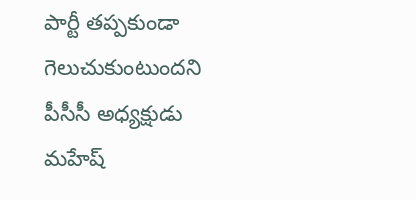పార్టీ తప్పకుండా గెలుచుకుంటుందని పీసీసీ అధ్యక్షుడు మహేష్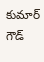కుమార్‌ గౌడ్‌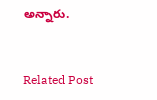అన్నారు.


Related Post